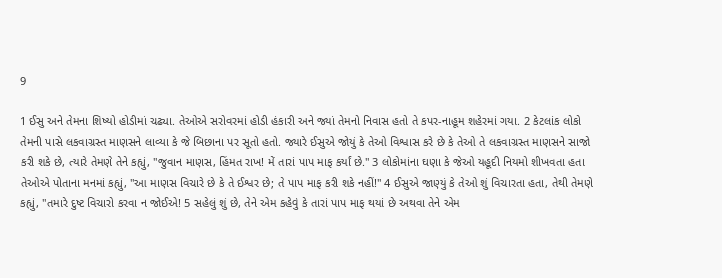9

1 ઈસુ અને તેમના શિષ્યો હોડીમાં ચઢ્યા. તેઓએ સરોવરમાં હોડી હંકારી અને જ્યાં તેમનો નિવાસ હતો તે કપર-નાહૂમ શહેરમાં ગયા. 2 કેટલાંક લોકો તેમની પાસે લકવાગ્રસ્ત માણસને લાવ્યા કે જે બિછાના પર સૂતો હતો. જ્યારે ઈસુએ જોયું કે તેઓ વિશ્વાસ કરે છે કે તેઓ તે લકવાગ્રસ્ત માણસને સાજો કરી શકે છે, ત્યારે તેમણે તેને કહ્યું, "જુવાન માણસ, હિંમત રાખ! મેં તારાં પાપ માફ કર્યાં છે." 3 લોકોમાંના ઘણા કે જેઓ યહૂદી નિયમો શીખવતા હતા તેઓએ પોતાના મનમાં કહ્યું, "આ માણસ વિચારે છે કે તે ઈશ્વર છે; તે પાપ માફ કરી શકે નહીં!" 4 ઈસુએ જાણ્યું કે તેઓ શું વિચારતા હતા, તેથી તેમણે કહ્યું, "તમારે દુષ્ટ વિચારો કરવા ન જોઈએ! 5 સહેલું શું છે, તેને એમ કહેવું કે તારાં પાપ માફ થયાં છે અથવા તેને એમ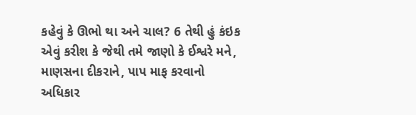કહેવું કે ઊભો થા અને ચાલ? 6 તેથી હું કંઇક એવું કરીશ કે જેથી તમે જાણો કે ઈશ્વરે મને, માણસના દીકરાને, પાપ માફ કરવાનો અધિકાર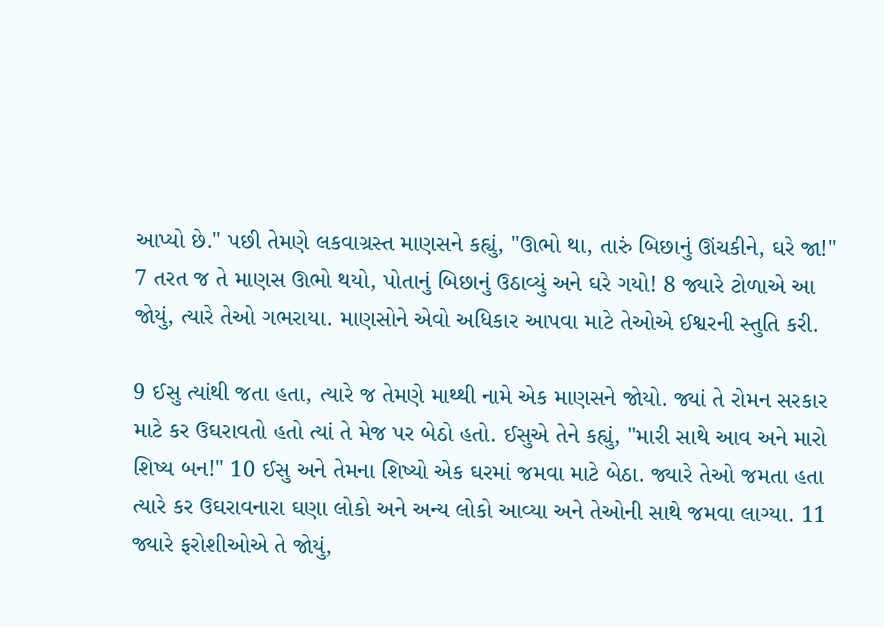આપ્યો છે." પછી તેમણે લકવાગ્રસ્ત માણસને કહ્યું, "ઊભો થા, તારું બિછાનું ઊંચકીને, ઘરે જા!" 7 તરત જ તે માણસ ઊભો થયો, પોતાનું બિછાનું ઉઠાવ્યું અને ઘરે ગયો! 8 જ્યારે ટોળાએ આ જોયું, ત્યારે તેઓ ગભરાયા. માણસોને એવો અધિકાર આપવા માટે તેઓએ ઈશ્વરની સ્તુતિ કરી.

9 ઈસુ ત્યાંથી જતા હતા, ત્યારે જ તેમણે માથ્થી નામે એક માણસને જોયો. જ્યાં તે રોમન સરકાર માટે કર ઉઘરાવતો હતો ત્યાં તે મેજ પર બેઠો હતો. ઈસુએ તેને કહ્યું, "મારી સાથે આવ અને મારો શિષ્ય બન!" 10 ઈસુ અને તેમના શિષ્યો એક ઘરમાં જમવા માટે બેઠા. જ્યારે તેઓ જમતા હતા ત્યારે કર ઉઘરાવનારા ઘણા લોકો અને અન્ય લોકો આવ્યા અને તેઓની સાથે જમવા લાગ્યા. 11 જ્યારે ફરોશીઓએ તે જોયું,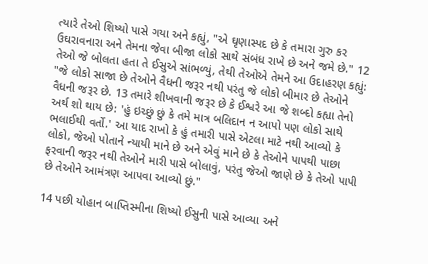ત્યારે તેઓ શિષ્યો પાસે ગયા અને કહ્યું, "એ ઘૃણાસ્પદ છે કે તમારા ગુરુ કર ઉઘરાવનારા અને તેમના જેવા બીજા લોકો સાથે સંબંધ રાખે છે અને જમે છે." 12 તેઓ જે બોલતા હતા તે ઈસુએ સાંભળ્યું, તેથી તેઓએ તેમને આ ઉદાહરણ કહ્યું: "જે લોકો સાજા છે તેઓને વૈધની જરૂર નથી પરંતુ જે લોકો બીમાર છે તેઓને વૈધની જરૂર છે. 13 તમારે શીખવાની જરૂર છે કે ઈશ્વરે આ જે શબ્દો કહ્યા તેનો અર્થ શો થાય છે: 'હું ઇચ્છું છું કે તમે માત્ર બલિદાન ન આપો પણ લોકો સાથે ભલાઈથી વર્તો.' આ યાદ રાખો કે હું તમારી પાસે એટલા માટે નથી આવ્યો કે લોકો, જેઓ પોતાને ન્યાયી માને છે અને એવું માને છે કે તેઓને પાપથી પાછા ફરવાની જરૂર નથી તેઓને મારી પાસે બોલાવું, પરંતુ જેઓ જાણે છે કે તેઓ પાપી છે તેઓને આમંત્રણ આપવા આવ્યો છું."

14 પછી યોહાન બાપ્તિસ્મીના શિષ્યો ઈસુની પાસે આવ્યા અને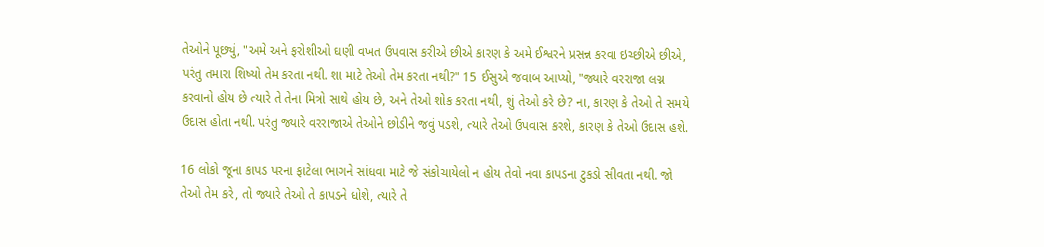તેઓને પૂછ્યું, "અમે અને ફરોશીઓ ઘણી વખત ઉપવાસ કરીએ છીએ કારણ કે અમે ઈશ્વરને પ્રસન્ન કરવા ઇચ્છીએ છીએ, પરંતુ તમારા શિષ્યો તેમ કરતા નથી. શા માટે તેઓ તેમ કરતા નથી?" 15 ઈસુએ જવાબ આપ્યો, "જ્યારે વરરાજા લગ્ન કરવાનો હોય છે ત્યારે તે તેના મિત્રો સાથે હોય છે, અને તેઓ શોક કરતા નથી, શું તેઓ કરે છે? ના, કારણ કે તેઓ તે સમયે ઉદાસ હોતા નથી. પરંતુ જ્યારે વરરાજાએ તેઓને છોડીને જવું પડશે, ત્યારે તેઓ ઉપવાસ કરશે, કારણ કે તેઓ ઉદાસ હશે.

16 લોકો જૂના કાપડ પરના ફાટેલા ભાગને સાંધવા માટે જે સંકોચાયેલો ન હોય તેવો નવા કાપડના ટુકડો સીવતા નથી. જો તેઓ તેમ કરે, તો જ્યારે તેઓ તે કાપડને ધોશે, ત્યારે તે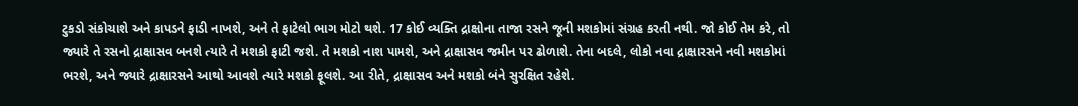ટુકડો સંકોચાશે અને કાપડને ફાડી નાખશે, અને તે ફાટેલો ભાગ મોટો થશે. 17 કોઈ વ્યક્તિ દ્રાક્ષોના તાજા રસને જૂની મશકોમાં સંગ્રહ કરતી નથી. જો કોઈ તેમ કરે, તો જ્યારે તે રસનો દ્રાક્ષાસવ બનશે ત્યારે તે મશકો ફાટી જશે. તે મશકો નાશ પામશે, અને દ્રાક્ષાસવ જમીન પર ઢોળાશે. તેના બદલે, લોકો નવા દ્રાક્ષારસને નવી મશકોમાં ભરશે, અને જ્યારે દ્રાક્ષારસને આથો આવશે ત્યારે મશકો ફૂલશે. આ રીતે, દ્રાક્ષાસવ અને મશકો બંને સુરક્ષિત રહેશે.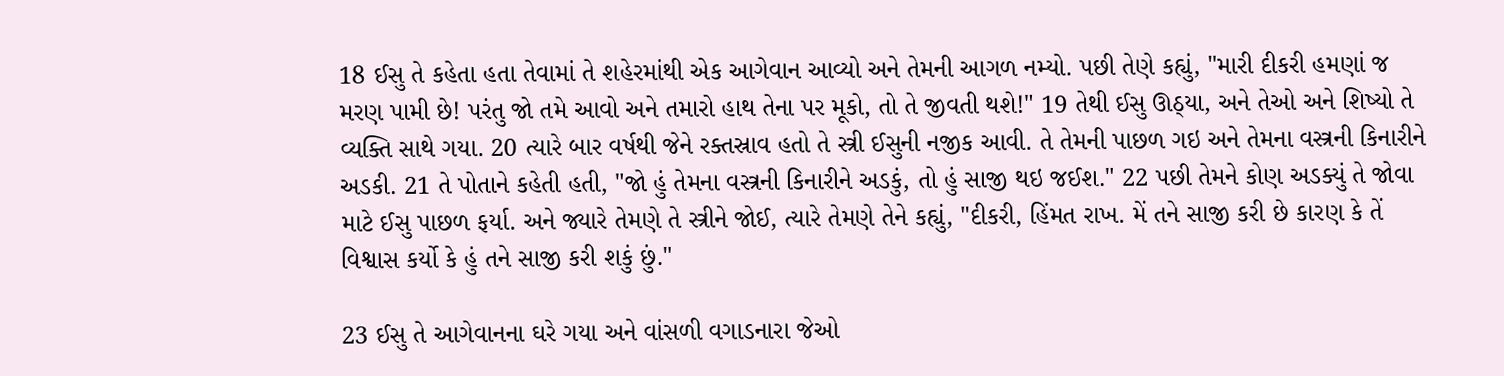18 ઈસુ તે કહેતા હતા તેવામાં તે શહેરમાંથી એક આગેવાન આવ્યો અને તેમની આગળ નમ્યો. પછી તેણે કહ્યું, "મારી દીકરી હમણાં જ મરણ પામી છે! પરંતુ જો તમે આવો અને તમારો હાથ તેના પર મૂકો, તો તે જીવતી થશે!" 19 તેથી ઈસુ ઊઠ્યા, અને તેઓ અને શિષ્યો તે વ્યક્તિ સાથે ગયા. 20 ત્યારે બાર વર્ષથી જેને રક્તસ્રાવ હતો તે સ્ત્રી ઈસુની નજીક આવી. તે તેમની પાછળ ગઇ અને તેમના વસ્ત્રની કિનારીને અડકી. 21 તે પોતાને કહેતી હતી, "જો હું તેમના વસ્ત્રની કિનારીને અડકું, તો હું સાજી થઇ જઈશ." 22 પછી તેમને કોણ અડક્યું તે જોવા માટે ઈસુ પાછળ ફર્યા. અને જ્યારે તેમણે તે સ્ત્રીને જોઈ, ત્યારે તેમણે તેને કહ્યું, "દીકરી, હિંમત રાખ. મેં તને સાજી કરી છે કારણ કે તેં વિશ્વાસ કર્યો કે હું તને સાજી કરી શકું છું."

23 ઈસુ તે આગેવાનના ઘરે ગયા અને વાંસળી વગાડનારા જેઓ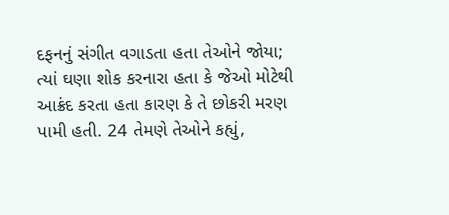દફનનું સંગીત વગાડતા હતા તેઓને જોયા; ત્યાં ઘણા શોક કરનારા હતા કે જેઓ મોટેથી આક્રંદ કરતા હતા કારણ કે તે છોકરી મરણ પામી હતી. 24 તેમણે તેઓને કહ્યું,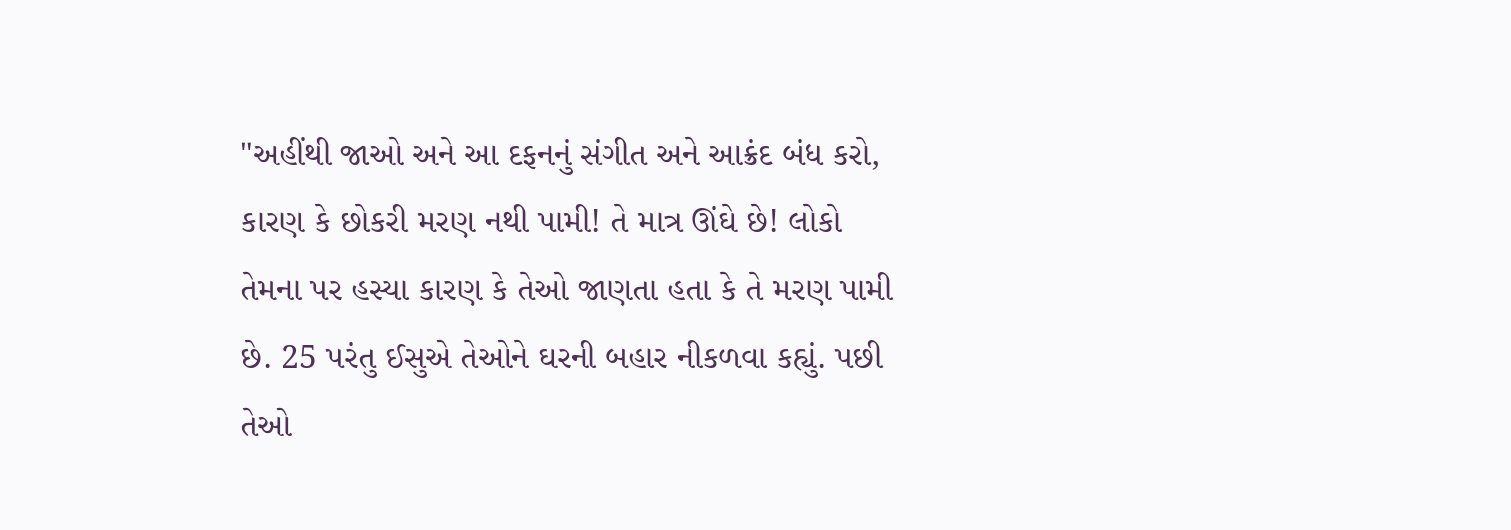"અહીંથી જાઓ અને આ દફનનું સંગીત અને આક્રંદ બંધ કરો, કારણ કે છોકરી મરણ નથી પામી! તે માત્ર ઊંઘે છે! લોકો તેમના પર હસ્યા કારણ કે તેઓ જાણતા હતા કે તે મરણ પામી છે. 25 પરંતુ ઈસુએ તેઓને ઘરની બહાર નીકળવા કહ્યું. પછી તેઓ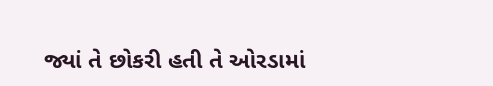જ્યાં તે છોકરી હતી તે ઓરડામાં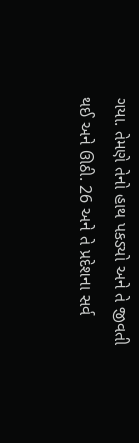ગયા. તેમણે તેનો હાથ પકડ્યો અને તે જીવતી થઈ અને ઊઠી. 26 અને તે પ્રદેશના સર્વ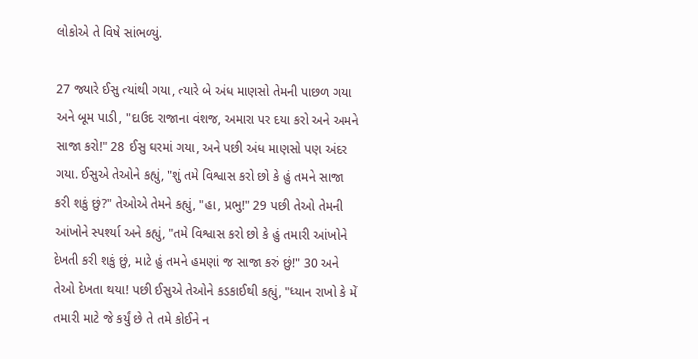લોકોએ તે વિષે સાંભળ્યું.

27 જ્યારે ઈસુ ત્યાંથી ગયા, ત્યારે બે અંધ માણસો તેમની પાછળ ગયા અને બૂમ પાડી, "દાઉદ રાજાના વંશજ, અમારા પર દયા કરો અને અમને સાજા કરો!" 28 ઈસુ ઘરમાં ગયા, અને પછી અંધ માણસો પણ અંદર ગયા. ઈસુએ તેઓને કહ્યું, "શું તમે વિશ્વાસ કરો છો કે હું તમને સાજા કરી શકું છું?" તેઓએ તેમને કહ્યું, "હા, પ્રભુ!" 29 પછી તેઓ તેમની આંખોને સ્પર્શ્યા અને કહ્યું, "તમે વિશ્વાસ કરો છો કે હું તમારી આંખોને દેખતી કરી શકું છું, માટે હું તમને હમણાં જ સાજા કરું છું!" 30 અને તેઓ દેખતા થયા! પછી ઈસુએ તેઓને કડકાઈથી કહ્યું, "ધ્યાન રાખો કે મેં તમારી માટે જે કર્યું છે તે તમે કોઈને ન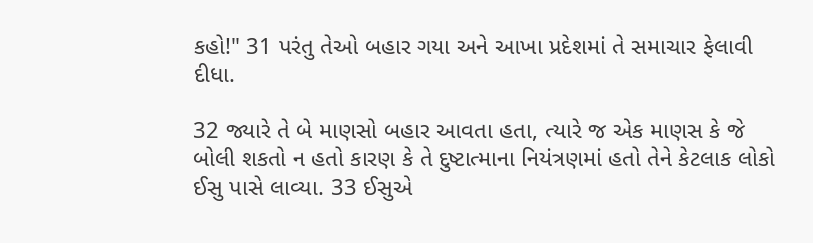કહો!" 31 પરંતુ તેઓ બહાર ગયા અને આખા પ્રદેશમાં તે સમાચાર ફેલાવી દીધા.

32 જ્યારે તે બે માણસો બહાર આવતા હતા, ત્યારે જ એક માણસ કે જે બોલી શકતો ન હતો કારણ કે તે દુષ્ટાત્માના નિયંત્રણમાં હતો તેને કેટલાક લોકો ઈસુ પાસે લાવ્યા. 33 ઈસુએ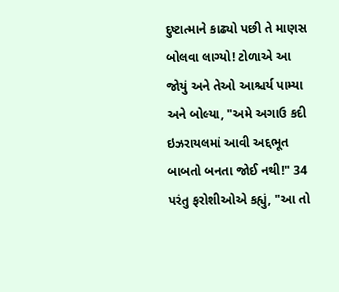દુષ્ટાત્માને કાઢ્યો પછી તે માણસ બોલવા લાગ્યો! ટોળાએ આ જોયું અને તેઓ આશ્ચર્ય પામ્યા અને બોલ્યા, "અમે અગાઉ કદી ઇઝરાયલમાં આવી અદ્દભૂત બાબતો બનતા જોઈ નથી!" 34 પરંતુ ફરોશીઓએ કહ્યું, "આ તો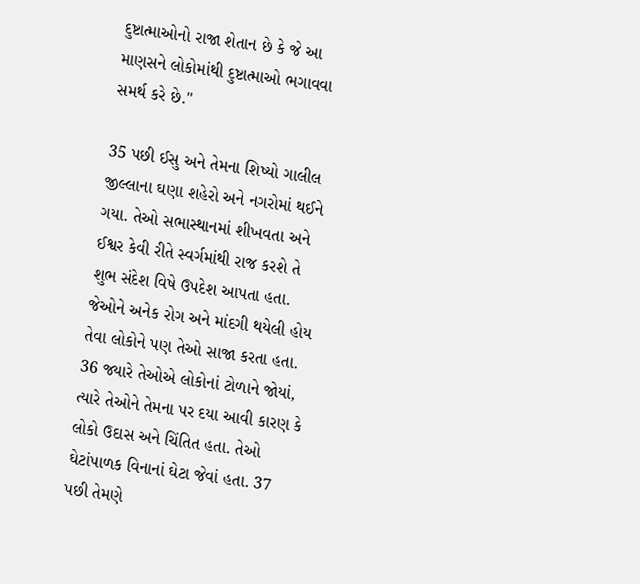દુષ્ટાત્માઓનો રાજા શેતાન છે કે જે આ માણસને લોકોમાંથી દુષ્ટાત્માઓ ભગાવવા સમર્થ કરે છે."

35 પછી ઈસુ અને તેમના શિષ્યો ગાલીલ જીલ્લાના ઘણા શહેરો અને નગરોમાં થઈને ગયા. તેઓ સભાસ્થાનમાં શીખવતા અને ઈશ્વર કેવી રીતે સ્વર્ગમાંથી રાજ કરશે તે શુભ સંદેશ વિષે ઉપદેશ આપતા હતા. જેઓને અનેક રોગ અને માંદગી થયેલી હોય તેવા લોકોને પણ તેઓ સાજા કરતા હતા. 36 જ્યારે તેઓએ લોકોનાં ટોળાને જોયાં, ત્યારે તેઓને તેમના પર દયા આવી કારણ કે લોકો ઉદાસ અને ચિંતિત હતા. તેઓ ઘેટાંપાળક વિનાનાં ઘેટા જેવાં હતા. 37 પછી તેમણે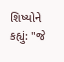શિષ્યોને કહ્યું: "જે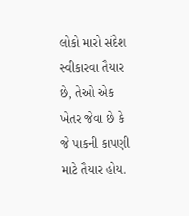લોકો મારો સંદેશ સ્વીકારવા તૈયાર છે, તેઓ એક ખેતર જેવા છે કે જે પાકની કાપણી માટે તૈયાર હોય.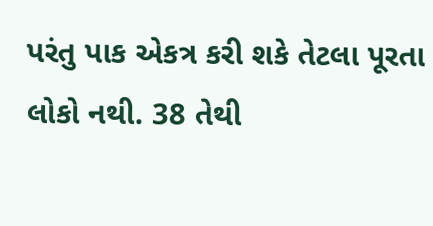પરંતુ પાક એકત્ર કરી શકે તેટલા પૂરતા લોકો નથી. 38 તેથી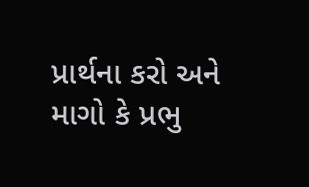પ્રાર્થના કરો અને માગો કે પ્રભુ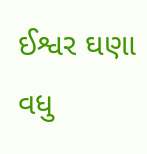ઈશ્વર ઘણા વધુ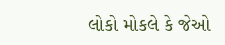લોકો મોકલે કે જેઓ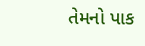તેમનો પાક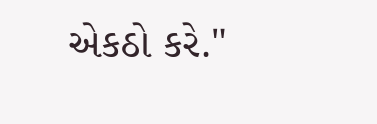એકઠો કરે."